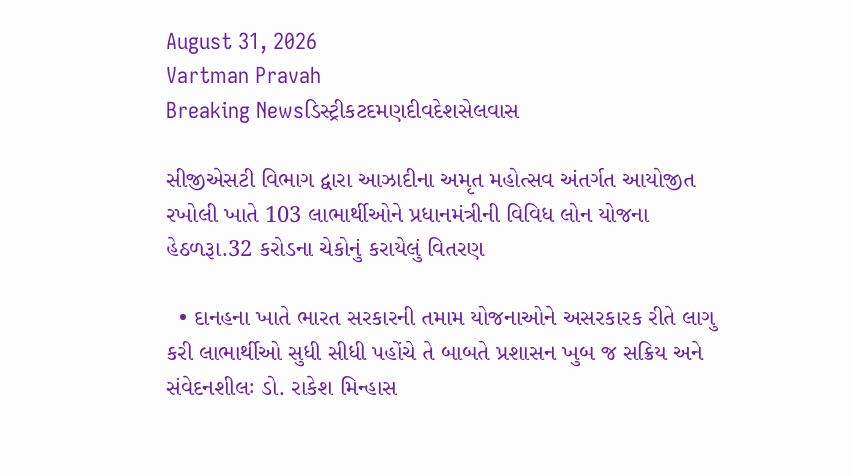August 31, 2026
Vartman Pravah
Breaking Newsડિસ્ટ્રીકટદમણદીવદેશસેલવાસ

સીજીએસટી વિભાગ દ્વારા આઝાદીના અમૃત મહોત્‍સવ અંતર્ગત આયોજીત રખોલી ખાતે 103 લાભાર્થીઓને પ્રધાનમંત્રીની વિવિધ લોન યોજના હેઠળરૂા.32 કરોડના ચેકોનું કરાયેલું વિતરણ

  • દાનહના ખાતે ભારત સરકારની તમામ યોજનાઓને અસરકારક રીતે લાગુ કરી લાભાર્થીઓ સુધી સીધી પહોંચે તે બાબતે પ્રશાસન ખુબ જ સક્રિય અને સંવેદનશીલઃ ડો. રાકેશ મિન્‍હાસ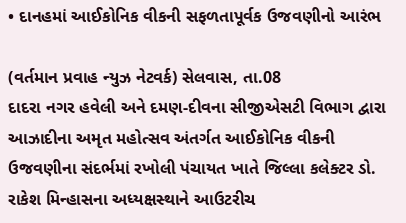• દાનહમાં આઈકોનિક વીકની સફળતાપૂર્વક ઉજવણીનો આરંભ

(વર્તમાન પ્રવાહ ન્‍યુઝ નેટવર્ક) સેલવાસ, તા.08
દાદરા નગર હવેલી અને દમણ-દીવના સીજીએસટી વિભાગ દ્વારા આઝાદીના અમૃત મહોત્‍સવ અંતર્ગત આઈકોનિક વીકની ઉજવણીના સંદર્ભમાં રખોલી પંચાયત ખાતે જિલ્લા કલેક્‍ટર ડો. રાકેશ મિન્‍હાસના અધ્‍યક્ષસ્‍થાને આઉટરીચ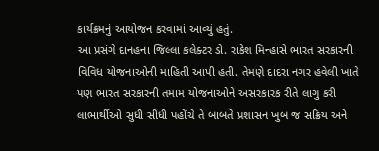કાર્યક્રમનું આયોજન કરવામાં આવ્‍યું હતું.
આ પ્રસંગે દાનહના જિલ્લા કલેક્‍ટર ડો. રાકેશ મિન્‍હાસે ભારત સરકારની વિવિધ યોજનાઓની માહિતી આપી હતી. તેમણે દાદરા નગર હવેલી ખાતે પણ ભારત સરકારની તમામ યોજનાઓને અસરકારક રીતે લાગુ કરી લાભાર્થીઓ સુધી સીધી પહોંચે તે બાબતે પ્રશાસન ખુબ જ સક્રિય અને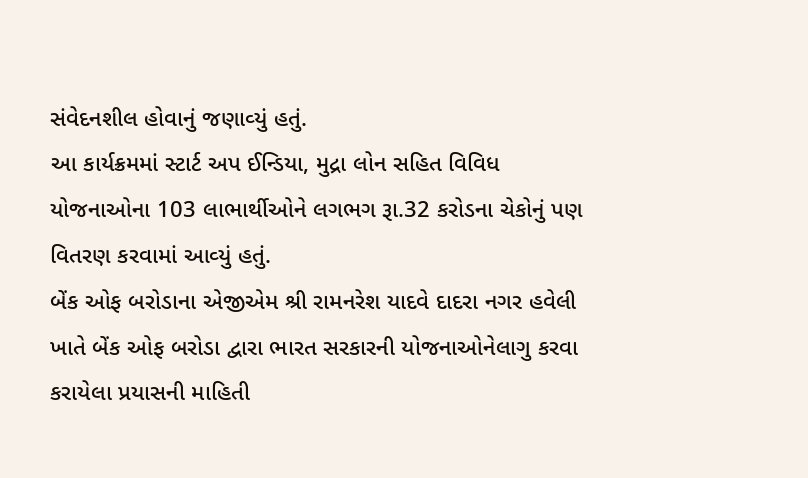સંવેદનશીલ હોવાનું જણાવ્‍યું હતું.
આ કાર્યક્રમમાં સ્‍ટાર્ટ અપ ઈન્‍ડિયા, મુદ્રા લોન સહિત વિવિધ યોજનાઓના 103 લાભાર્થીઓને લગભગ રૂા.32 કરોડના ચેકોનું પણ વિતરણ કરવામાં આવ્‍યું હતું.
બેંક ઓફ બરોડાના એજીએમ શ્રી રામનરેશ યાદવે દાદરા નગર હવેલી ખાતે બેંક ઓફ બરોડા દ્વારા ભારત સરકારની યોજનાઓનેલાગુ કરવા કરાયેલા પ્રયાસની માહિતી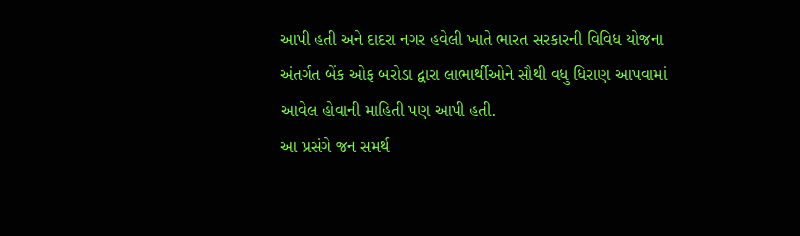આપી હતી અને દાદરા નગર હવેલી ખાતે ભારત સરકારની વિવિધ યોજના અંતર્ગત બેંક ઓફ બરોડા દ્વારા લાભાર્થીઓને સૌથી વધુ ધિરાણ આપવામાં આવેલ હોવાની માહિતી પણ આપી હતી.
આ પ્રસંગે જન સમર્થ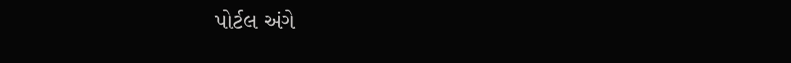પોર્ટલ અંગે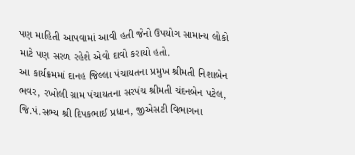પણ માહિતી આપવામાં આવી હતી જેનો ઉપયોગ સામાન્‍ય લોકો માટે પણ સરળ રહેશે એવો દાવો કરાયો હતો.
આ કાર્યક્રમમાં દાનહ જિલ્લા પંચાયતના પ્રમુખ શ્રીમતી નિશાબેન ભવર, રખોલી ગ્રામ પંચાયતના સરપંચ શ્રીમતી ચંદનબેન પટેલ, જિ.પં.સભ્‍ય શ્રી દિપકભાઈ પ્રધાન, જીએસટી વિભાગના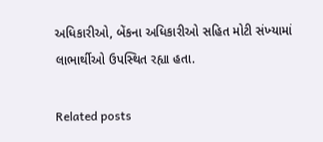અધિકારીઓ, બેંકના અધિકારીઓ સહિત મોટી સંખ્‍યામાં લાભાર્થીઓ ઉપસ્‍થિત રહ્યા હતા.

Related posts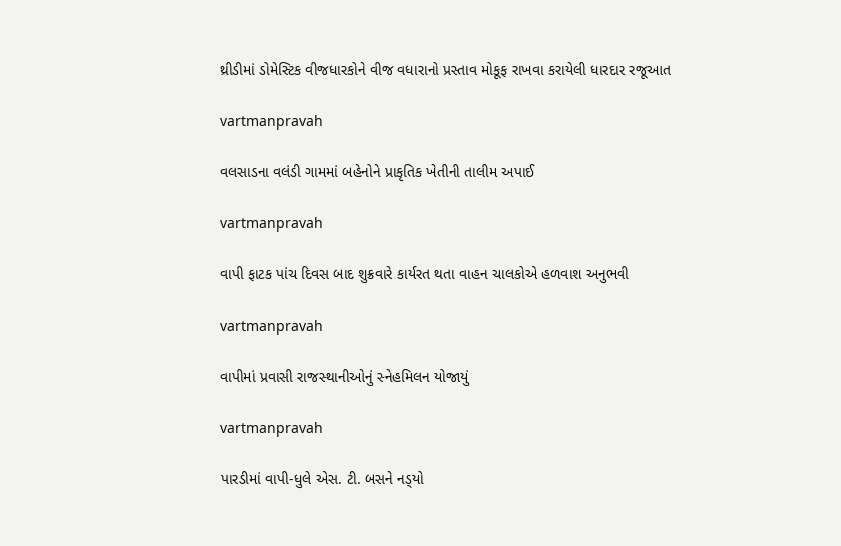થ્રીડીમાં ડોમેસ્‍ટિક વીજધારકોને વીજ વધારાનો પ્રસ્‍તાવ મોકૂફ રાખવા કરાયેલી ધારદાર રજૂઆત

vartmanpravah

વલસાડના વલંડી ગામમાં બહેનોને પ્રાકૃતિક ખેતીની તાલીમ અપાઈ

vartmanpravah

વાપી ફાટક પાંચ દિવસ બાદ શુક્રવારે કાર્યરત થતા વાહન ચાલકોએ હળવાશ અનુભવી

vartmanpravah

વાપીમાં પ્રવાસી રાજસ્‍થાનીઓનું સ્‍નેહમિલન યોજાયું

vartmanpravah

પારડીમાં વાપી-ધુલે એસ. ટી. બસને નડ્‍યો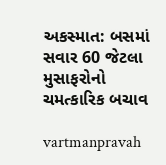અકસ્‍માત: બસમાં સવાર 60 જેટલા મુસાફરોનો ચમત્‍કારિક બચાવ

vartmanpravah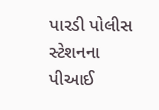પારડી પોલીસ સ્‍ટેશનના પીઆઈ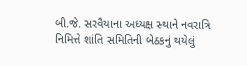બી.જે. સરવૈયાના અધ્‍યક્ષ સ્‍થાને નવરાત્રિ નિમિત્તે શાંતિ સમિતિની બેઠકનું થયેલું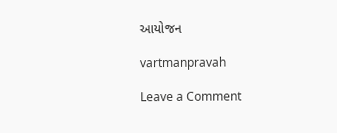આયોજન

vartmanpravah

Leave a Comment